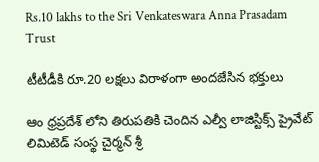Rs.10 lakhs to the Sri Venkateswara Anna Prasadam Trust

టీటీడీకి రూ.20 లక్షలు విరాళంగా అందజేసిన భక్తులు

ఆం ధ్రప్రదేశ్ లోని తిరుపతికి చెందిన ఎల్వీ లాజిస్టిక్స్ ప్రైవేట్ లిమిటెడ్ సంస్థ చైర్మన్ శ్రీ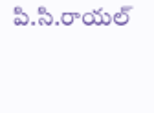పి.సి.రాయల్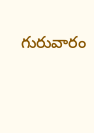గురువారం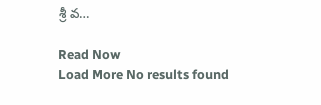శ్రీ వ…

Read Now
Load More No results found